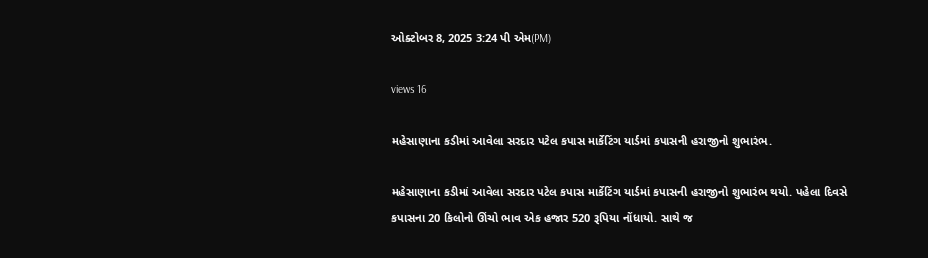ઓક્ટોબર 8, 2025 3:24 પી એમ(PM)

views 16

મહેસાણાના કડીમાં આવેલા સરદાર પટેલ કપાસ માર્કેટિંગ યાર્ડમાં કપાસની હરાજીનો શુભારંભ.

મહેસાણાના કડીમાં આવેલા સરદાર પટેલ કપાસ માર્કેટિંગ યાર્ડમાં કપાસની હરાજીનો શુભારંભ થયો. પહેલા દિવસે કપાસના 20 કિલોનો ઊંચો ભાવ એક હજાર 520 રૂપિયા નોંધાયો. સાથે જ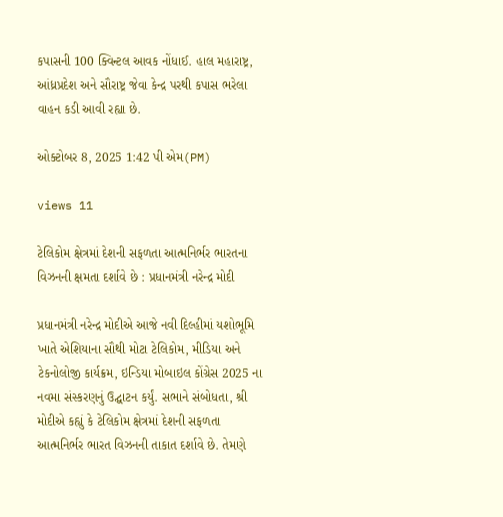કપાસની 100 ક્વિન્ટલ આવક નોંધાઈ. હાલ મહારાષ્ટ્ર, આંધ્રપ્રદેશ અને સૌરાષ્ટ્ર જેવા કેન્દ્ર પરથી કપાસ ભરેલા વાહન કડી આવી રહ્યા છે.

ઓક્ટોબર 8, 2025 1:42 પી એમ(PM)

views 11

ટેલિકોમ ક્ષેત્રમાં દેશની સફળતા આત્મનિર્ભર ભારતના વિઝનની ક્ષમતા દર્શાવે છે : પ્રધાનમંત્રી નરેન્દ્ર મોદી

પ્રધાનમંત્રી નરેન્દ્ર મોદીએ આજે નવી દિલ્હીમાં યશોભૂમિ ખાતે એશિયાના સૌથી મોટા ટેલિકોમ, મીડિયા અને ટેકનોલોજી કાર્યક્રમ, ઇન્ડિયા મોબાઇલ કોંગ્રેસ 2025 ના નવમા સંસ્કરણનું ઉદ્ઘાટન કર્યું. સભાને સંબોધતા, શ્રી મોદીએ કહ્યું કે ટેલિકોમ ક્ષેત્રમાં દેશની સફળતા આત્મનિર્ભર ભારત વિઝનની તાકાત દર્શાવે છે. તેમણે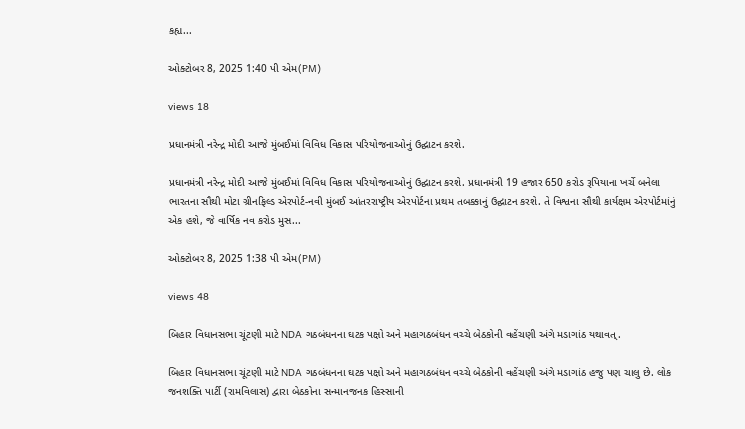કહ્ય...

ઓક્ટોબર 8, 2025 1:40 પી એમ(PM)

views 18

પ્રધાનમંત્રી નરેન્દ્ર મોદી આજે મુંબઈમાં વિવિધ વિકાસ પરિયોજનાઓનું ઉદ્ઘાટન કરશે.

પ્રધાનમંત્રી નરેન્દ્ર મોદી આજે મુંબઈમાં વિવિધ વિકાસ પરિયોજનાઓનું ઉદ્ઘાટન કરશે. પ્રધાનમંત્રી 19 હજાર 650 કરોડ રૂપિયાના ખર્ચે બનેલા ભારતના સૌથી મોટા ગ્રીનફિલ્ડ એરપોર્ટ-નવી મુંબઈ આંતરરાષ્ટ્રીય એરપોર્ટના પ્રથમ તબક્કાનું ઉદ્ઘાટન કરશે. તે વિશ્વના સૌથી કાર્યક્ષમ એરપોર્ટમાંનું એક હશે, જે વાર્ષિક નવ કરોડ મુસ...

ઓક્ટોબર 8, 2025 1:38 પી એમ(PM)

views 48

બિહાર વિધાનસભા ચૂંટણી માટે NDA ગઠબંધનના ઘટક પક્ષો અને મહાગઠબંધન વચ્ચે બેઠકોની વહેંચણી અંગે મડાગાંઠ યથાવત્.

બિહાર વિધાનસભા ચૂંટણી માટે NDA ગઠબંધનના ઘટક પક્ષો અને મહાગઠબંધન વચ્ચે બેઠકોની વહેંચણી અંગે મડાગાંઠ હજુ પણ ચાલુ છે. લોક જનશક્તિ પાર્ટી (રામવિલાસ) દ્વારા બેઠકોના સન્માનજનક હિસ્સાની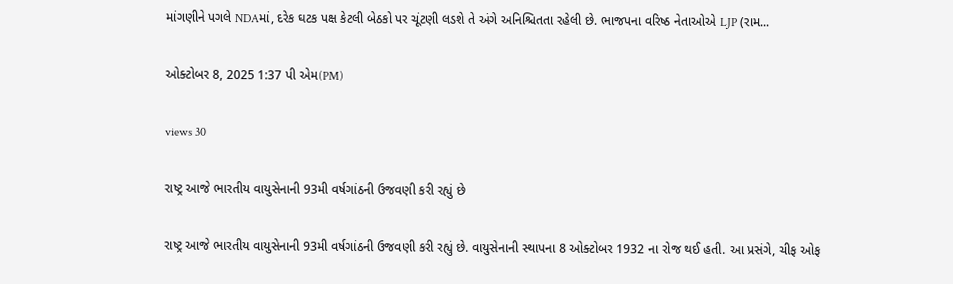માંગણીને પગલે NDAમાં, દરેક ઘટક પક્ષ કેટલી બેઠકો પર ચૂંટણી લડશે તે અંગે અનિશ્ચિતતા રહેલી છે. ભાજપના વરિષ્ઠ નેતાઓએ LJP (રામ...

ઓક્ટોબર 8, 2025 1:37 પી એમ(PM)

views 30

રાષ્ટ્ર આજે ભારતીય વાયુસેનાની 93મી વર્ષગાંઠની ઉજવણી કરી રહ્યું છે

રાષ્ટ્ર આજે ભારતીય વાયુસેનાની 93મી વર્ષગાંઠની ઉજવણી કરી રહ્યું છે. વાયુસેનાની સ્થાપના 8 ઓક્ટોબર 1932 ના રોજ થઈ હતી. આ પ્રસંગે, ચીફ ઓફ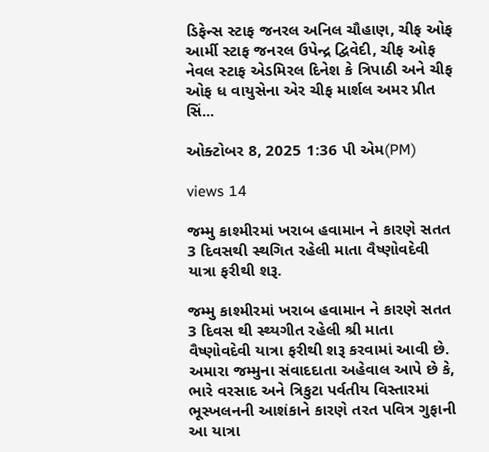ડિફેન્સ સ્ટાફ જનરલ અનિલ ચૌહાણ, ચીફ ઓફ આર્મી સ્ટાફ જનરલ ઉપેન્દ્ર દ્વિવેદી, ચીફ ઓફ નેવલ સ્ટાફ એડમિરલ દિનેશ કે ત્રિપાઠી અને ચીફ ઓફ ધ વાયુસેના એર ચીફ માર્શલ અમર પ્રીત સિં...

ઓક્ટોબર 8, 2025 1:36 પી એમ(PM)

views 14

જમ્મુ કાશ્મીરમાં ખરાબ હવામાન ને કારણે સતત 3 દિવસથી સ્થગિત રહેલી માતા વૈષ્ણોવદેવી યાત્રા ફરીથી શરૂ.

જમ્મુ કાશ્મીરમાં ખરાબ હવામાન ને કારણે સતત 3 દિવસ થી સ્થ્યગીત રહેલી શ્રી માતા વૈષ્ણોવદેવી યાત્રા ફરીથી શરૂ કરવામાં આવી છે. અમારા જમ્મુના સંવાદદાતા અહેવાલ આપે છે કે, ભારે વરસાદ અને ત્રિકુટા પર્વતીય વિસ્તારમાં ભૂસ્ખલનની આશંકાને કારણે તરત પવિત્ર ગુફાની આ યાત્રા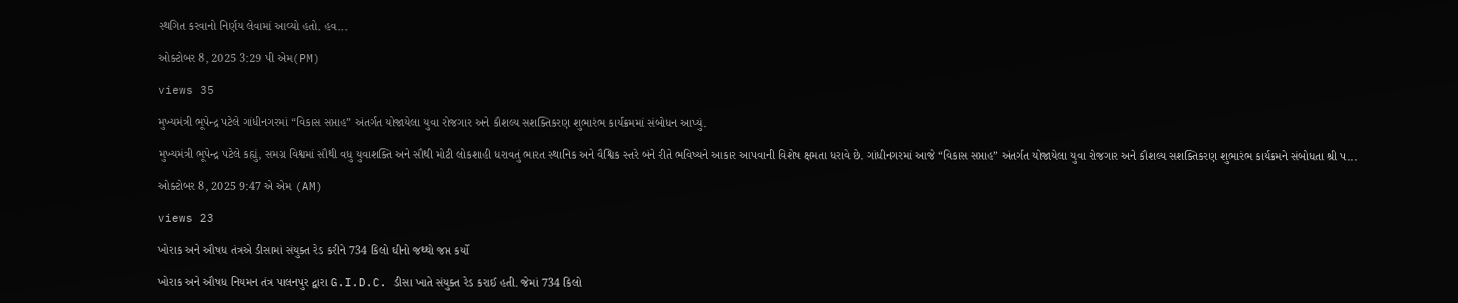સ્થગિત કરવાનો નિર્ણય લેવામાં આવ્યો હતો. હવ...

ઓક્ટોબર 8, 2025 3:29 પી એમ(PM)

views 35

મુખ્યમંત્રી ભૂપેન્દ્ર પટેલે ગાંધીનગરમાં “વિકાસ સપ્તાહ” અંતર્ગત યોજાયેલા યુવા રોજગાર અને કૌશલ્ય સશક્તિકરણ શુભારંભ કાર્યક્રમમાં સંબોધન આપ્યું.

મુખ્યમંત્રી ભૂપેન્દ્ર પટેલે કહ્યું, સમગ્ર વિશ્વમાં સૌથી વધુ યુવાશક્તિ અને સૌથી મોટી લોકશાહી ધરાવતું ભારત સ્થાનિક અને વૈશ્વિક સ્તરે બંને રીતે ભવિષ્યને આકાર આપવાની વિશેષ ક્ષમતા ધરાવે છે. ગાંધીનગરમાં આજે “વિકાસ સપ્તાહ” અંતર્ગત યોજાયેલા યુવા રોજગાર અને કૌશલ્ય સશક્તિકરણ શુભારંભ કાર્યક્રમને સંબોધતા શ્રી પ...

ઓક્ટોબર 8, 2025 9:47 એ એમ (AM)

views 23

ખોરાક અને ઔષધ તંત્રએ ડીસામાં સંયુક્ત રેડ કરીને 734 કિલો ઘીનો જથ્થો જપ્ત કર્યો

ખોરાક અને ઔષધ નિયમન તંત્ર પાલનપુર દ્વારા G.I.D.C. ડીસા ખાતે સંયુક્ત રેડ કરાઈ હતી. જેમાં 734 કિલો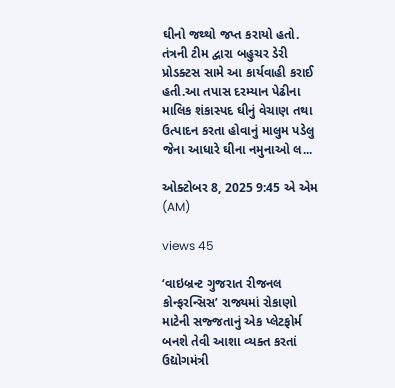ઘીનો જથ્થો જપ્ત કરાયો હતો. તંત્રની ટીમ દ્વારા બહુચર ડેરી પ્રોડક્ટસ સામે આ કાર્યવાહી કરાઈ હતી.આ તપાસ દરમ્યાન પેઢીના માલિક શંકાસ્પદ ઘીનું વેચાણ તથા ઉત્પાદન કરતા હોવાનું માલુમ પડેલુ જેના આધારે ઘીના નમુનાઓ લ...

ઓક્ટોબર 8, 2025 9:45 એ એમ (AM)

views 45

‘વાઇબ્રન્ટ ગુજરાત રીજનલ કોન્ફરન્સિસ’ રાજ્યમાં રોકાણો માટેની સજ્જતાનું એક પ્લેટફોર્મ બનશે તેવી આશા વ્યક્ત કરતાં ઉદ્યોગમંત્રી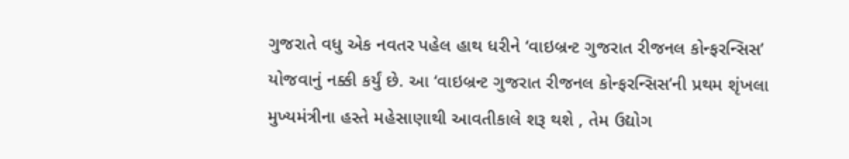ગુજરાતે વધુ એક નવતર પહેલ હાથ ધરીને ‘વાઇબ્રન્ટ ગુજરાત રીજનલ કોન્ફરન્સિસ’ યોજવાનું નક્કી કર્યું છે. આ ‘વાઇબ્રન્ટ ગુજરાત રીજનલ કોન્ફરન્સિસ’ની પ્રથમ શૃંખલા મુખ્યમંત્રીના હસ્તે મહેસાણાથી આવતીકાલે શરૂ થશે , તેમ ઉદ્યોગ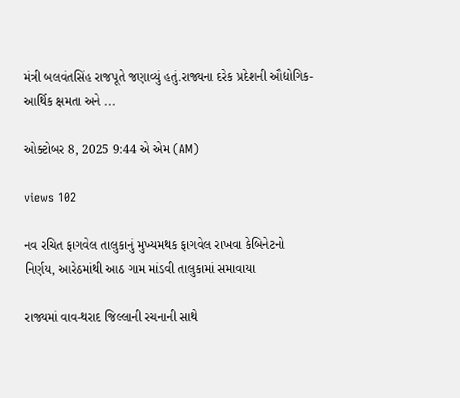મંત્રી બલવંતસિંહ રાજપૂતે જણાવ્યું હતું.રાજ્યના દરેક પ્રદેશની ઔદ્યોગિક-આર્થિક ક્ષમતા અને ...

ઓક્ટોબર 8, 2025 9:44 એ એમ (AM)

views 102

નવ રચિત ફાગવેલ તાલુકાનું મુખ્યમથક ફાગવેલ રાખવા કેબિનેટનો નિર્ણય, આરેઠમાંથી આઠ ગામ માંડવી તાલુકામાં સમાવાયા

રાજ્યમાં વાવ-થરાદ જિલ્લાની રચનાની સાથે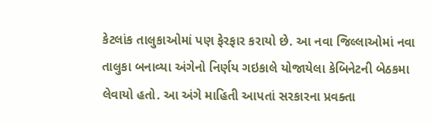કેટલાંક તાલુકાઓમાં પણ ફેરફાર કરાયો છે. આ નવા જિલ્લાઓમાં નવા તાલુકા બનાવ્યા અંગેનો નિર્ણય ગઇકાલે યોજાયેલા કેબિનેટની બેઠકમા લેવાયો હતો. આ અંગે માહિતી આપતાં સરકારના પ્રવક્તા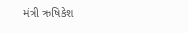મંત્રી ઋષિકેશ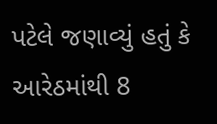પટેલે જણાવ્યું હતું કે આરેઠમાંથી 8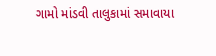ગામો માંડવી તાલુકામાં સમાવાયા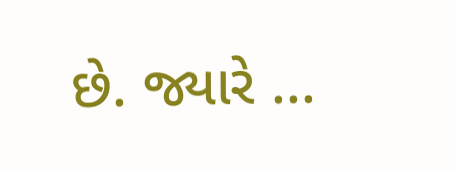છે. જ્યારે ...